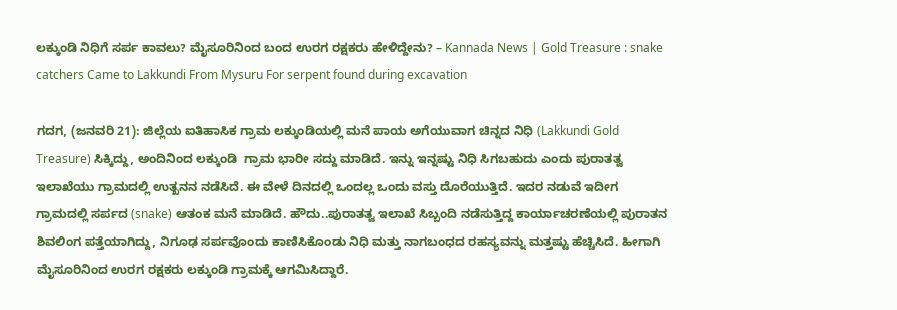ಲಕ್ಕುಂಡಿ ನಿಧಿಗೆ ಸರ್ಪ ಕಾವಲು? ಮೈಸೂರಿನಿಂದ ಬಂದ ಉರಗ ರಕ್ಷಕರು ಹೇಳಿದ್ದೇನು? – Kannada News | Gold Treasure : snake catchers Came to Lakkundi From Mysuru For serpent found during excavation

ಗದಗ, (ಜನವರಿ 21): ಜಿಲ್ಲೆಯ ಐತಿಹಾಸಿಕ ಗ್ರಾಮ ಲಕ್ಕುಂಡಿಯಲ್ಲಿ ಮನೆ ಪಾಯ ಅಗೆಯುವಾಗ ಚಿನ್ನದ ನಿಧಿ (Lakkundi Gold Treasure) ಸಿಕ್ಕಿದ್ದು, ಅಂದಿನಿಂದ ಲಕ್ಕುಂಡಿ  ಗ್ರಾಮ ಭಾರೀ ಸದ್ದು ಮಾಡಿದೆ. ಇನ್ನು ಇನ್ನಷ್ಟು ನಿಧಿ ಸಿಗಬಹುದು ಎಂದು ಪುರಾತತ್ವ ಇಲಾಖೆಯು ಗ್ರಾಮದಲ್ಲಿ ಉತ್ಖನನ ನಡೆಸಿದೆ. ಈ ವೇಳೆ ದಿನದಲ್ಲಿ ಒಂದಲ್ಲ ಒಂದು ವಸ್ತು ದೊರೆಯುತ್ತಿದೆ. ಇದರ ನಡುವೆ ಇದೀಗ ಗ್ರಾಮದಲ್ಲಿ ಸರ್ಪದ (snake) ಆತಂಕ ಮನೆ ಮಾಡಿದೆ. ಹೌದು..ಪುರಾತತ್ವ ಇಲಾಖೆ ಸಿಬ್ಬಂದಿ ನಡೆಸುತ್ತಿದ್ದ ಕಾರ್ಯಾಚರಣೆಯಲ್ಲಿ ಪುರಾತನ ಶಿವಲಿಂಗ ಪತ್ತೆಯಾಗಿದ್ದು, ನಿಗೂಢ ಸರ್ಪವೊಂದು ಕಾಣಿಸಿಕೊಂಡು ನಿಧಿ ಮತ್ತು ನಾಗಬಂಧದ ರಹಸ್ಯವನ್ನು ಮತ್ತಷ್ಟು ಹೆಚ್ಚಿಸಿದೆ. ಹೀಗಾಗಿ ಮೈಸೂರಿನಿಂದ ಉರಗ ರಕ್ಷಕರು ಲಕ್ಕುಂಡಿ ಗ್ರಾಮಕ್ಕೆ ಆಗಮಿಸಿದ್ದಾರೆ.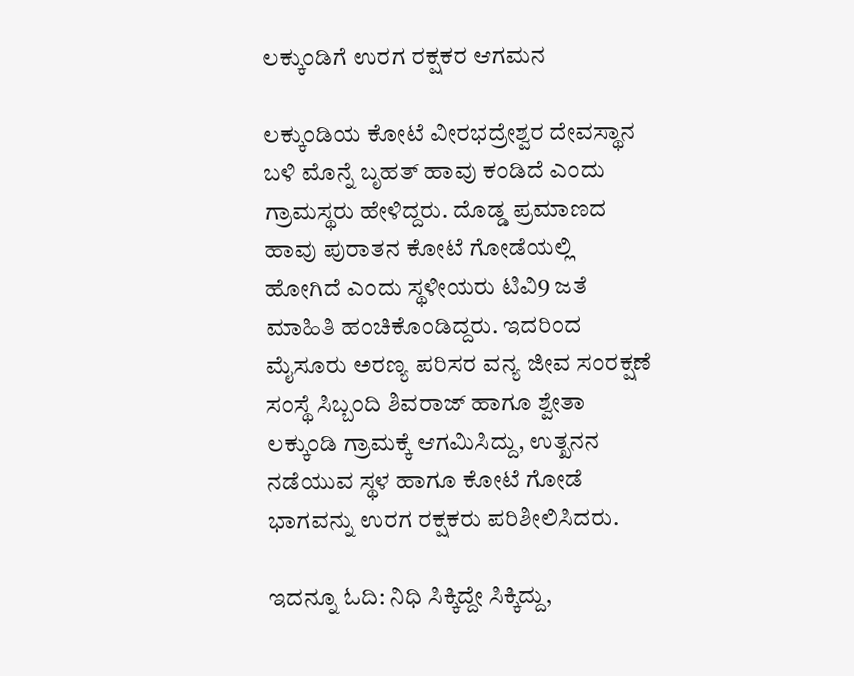ಲಕ್ಕುಂಡಿಗೆ ಉರಗ ರಕ್ಷಕರ ಆಗಮನ

ಲಕ್ಕುಂಡಿಯ ಕೋಟೆ ವೀರಭದ್ರೇಶ್ವರ ದೇವಸ್ಥಾನ ಬಳಿ ಮೊನ್ನೆ ಬೃಹತ್ ಹಾವು ಕಂಡಿದೆ ಎಂದು ಗ್ರಾಮಸ್ಥರು ಹೇಳಿದ್ದರು. ದೊಡ್ಡ ಪ್ರಮಾಣದ ಹಾವು ಪುರಾತನ ಕೋಟೆ ಗೋಡೆಯಲ್ಲಿ ಹೋಗಿದೆ ಎಂದು ಸ್ಥಳೀಯರು ಟಿವಿ9 ಜತೆ ಮಾಹಿತಿ ಹಂಚಿಕೊಂಡಿದ್ದರು. ಇದರಿಂದ ಮೈಸೂರು ಅರಣ್ಯ ಪರಿಸರ ವನ್ಯ ಜೀವ ಸಂರಕ್ಷಣೆ ಸಂಸ್ಥೆ ಸಿಬ್ಬಂದಿ ಶಿವರಾಜ್ ಹಾಗೂ ಶ್ವೇತಾ ಲಕ್ಕುಂಡಿ ಗ್ರಾಮಕ್ಕೆ ಆಗಮಿಸಿದ್ದು, ಉತ್ಖನನ ನಡೆಯುವ ಸ್ಥಳ ಹಾಗೂ ಕೋಟೆ ಗೋಡೆ ಭಾಗವನ್ನು ಉರಗ ರಕ್ಷಕರು ಪರಿಶೀಲಿಸಿದರು.

ಇದನ್ನೂ ಓದಿ: ನಿಧಿ ಸಿಕ್ಕಿದ್ದೇ ಸಿಕ್ಕಿದ್ದು,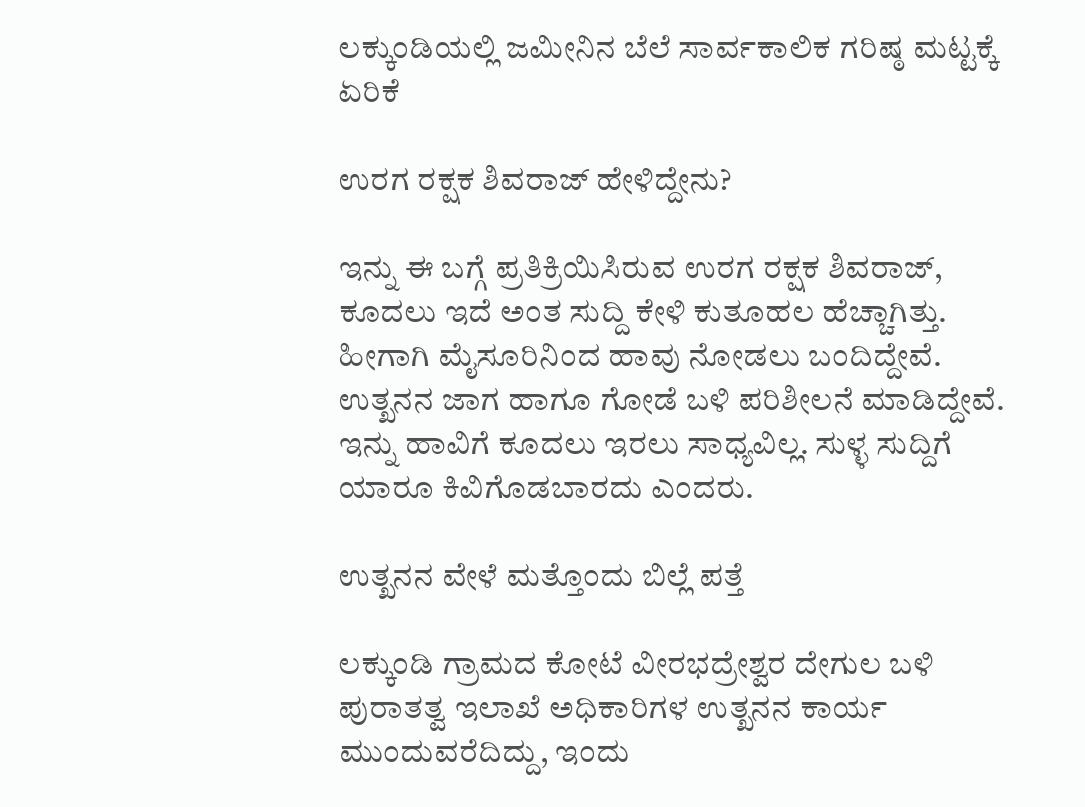ಲಕ್ಕುಂಡಿಯಲ್ಲಿ ಜಮೀನಿನ ಬೆಲೆ ಸಾರ್ವಕಾಲಿಕ ಗರಿಷ್ಠ ಮಟ್ಟಕ್ಕೆ ಏರಿಕೆ

ಉರಗ ರಕ್ಷಕ ಶಿವರಾಜ್ ಹೇಳಿದ್ದೇನು?

ಇನ್ನು ಈ ಬಗ್ಗೆ ಪ್ರತಿಕ್ರಿಯಿಸಿರುವ ಉರಗ ರಕ್ಷಕ ಶಿವರಾಜ್, ಕೂದಲು ಇದೆ ಅಂತ ಸುದ್ದಿ ಕೇಳಿ ಕುತೂಹಲ ಹೆಚ್ಚಾಗಿತ್ತು. ಹೀಗಾಗಿ ಮೈಸೂರಿನಿಂದ ಹಾವು ನೋಡಲು ಬಂದಿದ್ದೇವೆ. ಉತ್ಖನನ ಜಾಗ ಹಾಗೂ ಗೋಡೆ ಬಳಿ ಪರಿಶೀಲನೆ ಮಾಡಿದ್ದೇವೆ. ಇನ್ನು ಹಾವಿಗೆ ಕೂದಲು ಇರಲು ಸಾಧ್ಯವಿಲ್ಲ. ಸುಳ್ಳ ಸುದ್ದಿಗೆ ಯಾರೂ ಕಿವಿಗೊಡಬಾರದು‌ ಎಂದರು.

ಉತ್ಖನನ ವೇಳೆ ಮತ್ತೊಂದು ಬಿಲ್ಲೆ ಪತ್ತೆ

ಲಕ್ಕುಂಡಿ ಗ್ರಾಮದ ಕೋಟೆ ವೀರಭದ್ರೇಶ್ವರ ದೇಗುಲ ಬಳಿ ಪುರಾತತ್ವ ಇಲಾಖೆ ಅಧಿಕಾರಿಗಳ ಉತ್ಖನನ ಕಾರ್ಯ ಮುಂದುವರೆದಿದ್ದು, ಇಂದು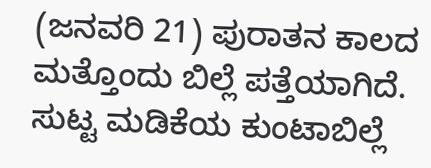(ಜನವರಿ 21) ಪುರಾತನ ಕಾಲದ ಮತ್ತೊಂದು ಬಿಲ್ಲೆ ಪತ್ತೆಯಾಗಿದೆ. ಸುಟ್ಟ ಮಡಿಕೆಯ ಕುಂಟಾಬಿಲ್ಲೆ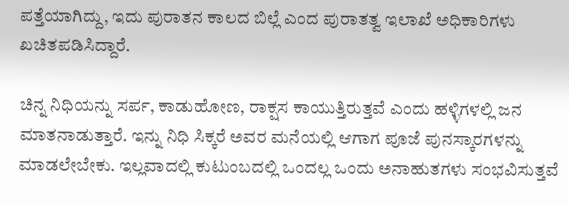ಪತ್ತೆಯಾಗಿದ್ದು, ಇದು ಪುರಾತನ ಕಾಲದ ಬಿಲ್ಲೆ ಎಂದ ಪುರಾತತ್ವ ಇಲಾಖೆ ಅಧಿಕಾರಿಗಳು ಖಚಿತಪಡಿಸಿದ್ದಾರೆ.

ಚಿನ್ನ ನಿಧಿಯನ್ನು ಸರ್ಪ, ಕಾಡುಹೋಣ, ರಾಕ್ಷಸ ಕಾಯುತ್ತಿರುತ್ತವೆ ಎಂದು ಹಳ್ಳಿಗಳಲ್ಲಿ ಜನ ಮಾತನಾಡುತ್ತಾರೆ. ಇನ್ನು ನಿಧಿ ಸಿಕ್ಕರೆ ಅವರ ಮನೆಯಲ್ಲಿ ಆಗಾಗ ಪೂಜೆ ಪುನಸ್ಕಾರಗಳನ್ನು ಮಾಡಲೇಬೇಕು. ಇಲ್ಲವಾದಲ್ಲಿ ಕುಟುಂಬದಲ್ಲಿ ಒಂದಲ್ಲ ಒಂದು ಅನಾಹುತಗಳು ಸಂಭವಿಸುತ್ತವೆ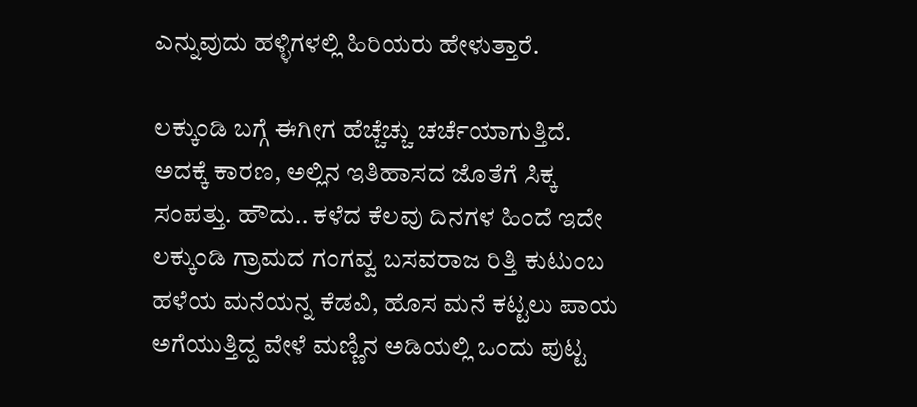ಎನ್ನುವುದು ಹಳ್ಳಿಗಳಲ್ಲಿ ಹಿರಿಯರು ಹೇಳುತ್ತಾರೆ.

ಲಕ್ಕುಂಡಿ ಬಗ್ಗೆ ಈಗೀಗ ಹೆಚ್ಚೆಚ್ಚು ಚರ್ಚೆಯಾಗುತ್ತಿದೆ. ಅದಕ್ಕೆ ಕಾರಣ, ಅಲ್ಲಿನ ಇತಿಹಾಸದ ಜೊತೆಗೆ ಸಿಕ್ಕ ಸಂಪತ್ತು. ಹೌದು.. ಕಳೆದ ಕೆಲವು ದಿನಗಳ ಹಿಂದೆ ಇದೇ ಲಕ್ಕುಂಡಿ ಗ್ರಾಮದ ಗಂಗವ್ವ ಬಸವರಾಜ ರಿತ್ತಿ ಕುಟುಂಬ ಹಳೆಯ ಮನೆಯನ್ನ ಕೆಡವಿ, ಹೊಸ ಮನೆ ಕಟ್ಟಲು ಪಾಯ ಅಗೆಯುತ್ತಿದ್ದ ವೇಳೆ ಮಣ್ಣಿನ ಅಡಿಯಲ್ಲಿ ಒಂದು ಪುಟ್ಟ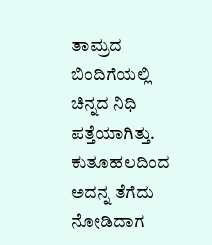ತಾಮ್ರದ ಬಿಂದಿಗೆಯಲ್ಲಿ ಚಿನ್ನದ ನಿಧಿ ಪತ್ತೆಯಾಗಿತ್ತು. ಕುತೂಹಲದಿಂದ ಅದನ್ನ ತೆಗೆದು ನೋಡಿದಾಗ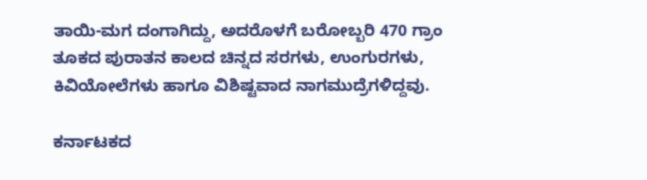ತಾಯಿ-ಮಗ ದಂಗಾಗಿದ್ದು, ಅದರೊಳಗೆ ಬರೋಬ್ಬರಿ 470 ಗ್ರಾಂ ತೂಕದ ಪುರಾತನ ಕಾಲದ ಚಿನ್ನದ ಸರಗಳು, ಉಂಗುರಗಳು, ಕಿವಿಯೋಲೆಗಳು ಹಾಗೂ ವಿಶಿಷ್ಟವಾದ ನಾಗಮುದ್ರೆಗಳಿದ್ದವು.

ಕರ್ನಾಟಕದ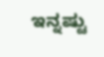ಇನ್ನಷ್ಟು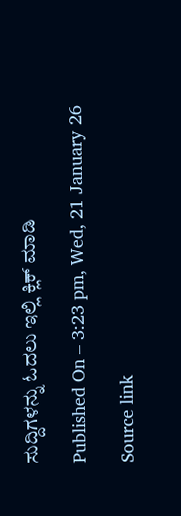ಸುದ್ದಿಗಳನ್ನು ಓದಲು ಇಲ್ಲಿ ಕ್ಲಿಕ್ ಮಾಡಿ

Published On – 3:23 pm, Wed, 21 January 26

Source link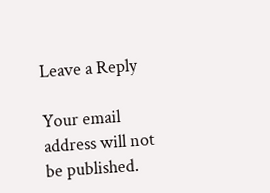Leave a Reply

Your email address will not be published.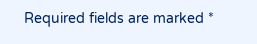Required fields are marked *